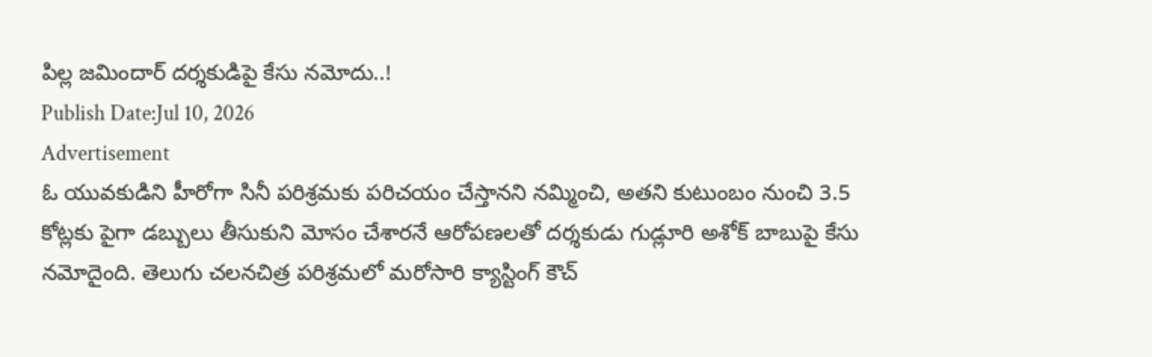పిల్ల జమిందార్ దర్శకుడిపై కేసు నమోదు..!
Publish Date:Jul 10, 2026
Advertisement
ఓ యువకుడిని హీరోగా సినీ పరిశ్రమకు పరిచయం చేస్తానని నమ్మించి, అతని కుటుంబం నుంచి 3.5 కోట్లకు పైగా డబ్బులు తీసుకుని మోసం చేశారనే ఆరోపణలతో దర్శకుడు గుడ్లూరి అశోక్ బాబుపై కేసు నమోదైంది. తెలుగు చలనచిత్ర పరిశ్రమలో మరోసారి క్యాస్టింగ్ కౌచ్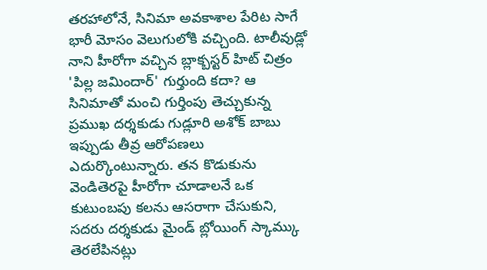తరహాలోనే, సినిమా అవకాశాల పేరిట సాగే భారీ మోసం వెలుగులోకి వచ్చింది. టాలీవుడ్లో నాని హీరోగా వచ్చిన బ్లాక్బస్టర్ హిట్ చిత్రం 'పిల్ల జమిందార్' గుర్తుంది కదా? ఆ సినిమాతో మంచి గుర్తింపు తెచ్చుకున్న ప్రముఖ దర్శకుడు గుడ్లూరి అశోక్ బాబు ఇప్పుడు తీవ్ర ఆరోపణలు ఎదుర్కొంటున్నారు. తన కొడుకును వెండితెరపై హీరోగా చూడాలనే ఒక కుటుంబపు కలను ఆసరాగా చేసుకుని, సదరు దర్శకుడు మైండ్ బ్లోయింగ్ స్కామ్కు తెరలేపినట్లు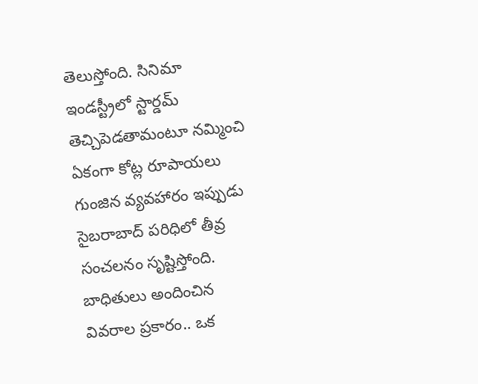తెలుస్తోంది. సినిమా ఇండస్ట్రీలో స్టార్డమ్ తెచ్చిపెడతామంటూ నమ్మించి ఏకంగా కోట్ల రూపాయలు గుంజిన వ్యవహారం ఇప్పుడు సైబరాబాద్ పరిధిలో తీవ్ర సంచలనం సృష్టిస్తోంది. బాధితులు అందించిన వివరాల ప్రకారం.. ఒక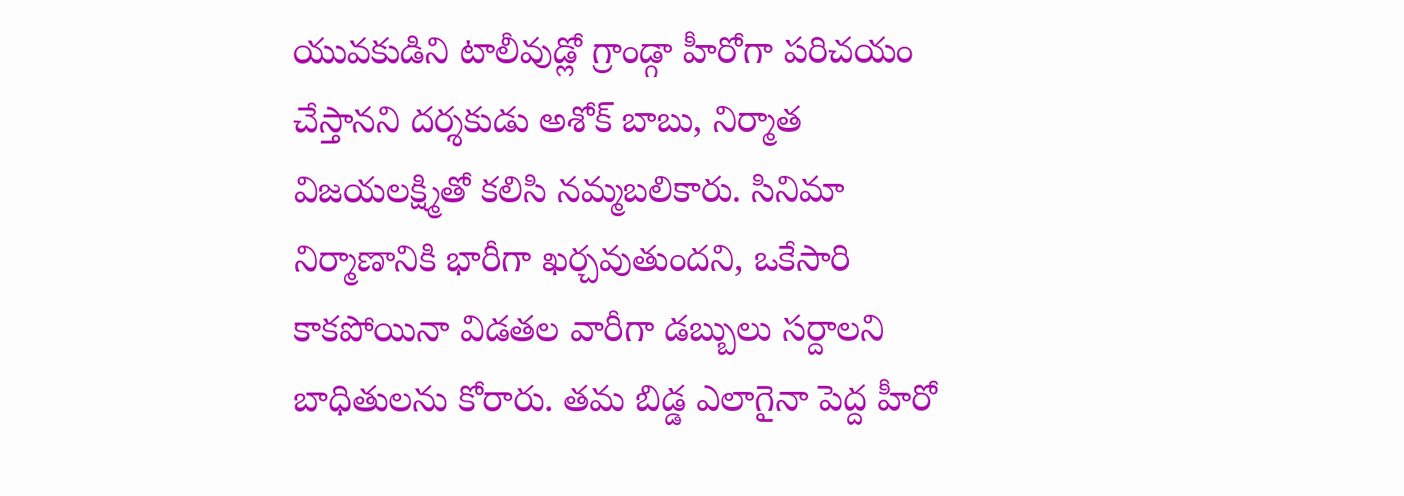యువకుడిని టాలీవుడ్లో గ్రాండ్గా హీరోగా పరిచయం చేస్తానని దర్శకుడు అశోక్ బాబు, నిర్మాత విజయలక్ష్మితో కలిసి నమ్మబలికారు. సినిమా నిర్మాణానికి భారీగా ఖర్చవుతుందని, ఒకేసారి కాకపోయినా విడతల వారీగా డబ్బులు సర్దాలని బాధితులను కోరారు. తమ బిడ్డ ఎలాగైనా పెద్ద హీరో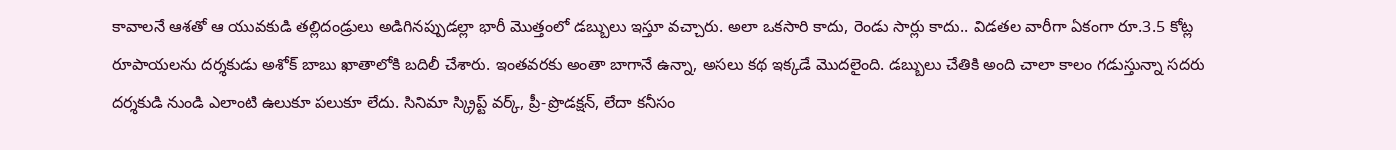కావాలనే ఆశతో ఆ యువకుడి తల్లిదండ్రులు అడిగినప్పుడల్లా భారీ మొత్తంలో డబ్బులు ఇస్తూ వచ్చారు. అలా ఒకసారి కాదు, రెండు సార్లు కాదు.. విడతల వారీగా ఏకంగా రూ.3.5 కోట్ల రూపాయలను దర్శకుడు అశోక్ బాబు ఖాతాలోకి బదిలీ చేశారు. ఇంతవరకు అంతా బాగానే ఉన్నా, అసలు కథ ఇక్కడే మొదలైంది. డబ్బులు చేతికి అంది చాలా కాలం గడుస్తున్నా సదరు దర్శకుడి నుండి ఎలాంటి ఉలుకూ పలుకూ లేదు. సినిమా స్క్రిప్ట్ వర్క్, ప్రీ-ప్రొడక్షన్, లేదా కనీసం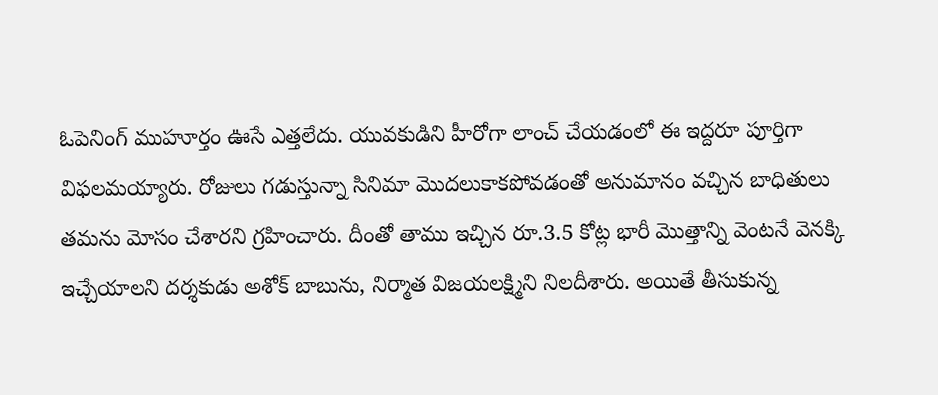ఓపెనింగ్ ముహూర్తం ఊసే ఎత్తలేదు. యువకుడిని హీరోగా లాంచ్ చేయడంలో ఈ ఇద్దరూ పూర్తిగా విఫలమయ్యారు. రోజులు గడుస్తున్నా సినిమా మొదలుకాకపోవడంతో అనుమానం వచ్చిన బాధితులు తమను మోసం చేశారని గ్రహించారు. దీంతో తాము ఇచ్చిన రూ.3.5 కోట్ల భారీ మొత్తాన్ని వెంటనే వెనక్కి ఇచ్చేయాలని దర్శకుడు అశోక్ బాబును, నిర్మాత విజయలక్ష్మిని నిలదీశారు. అయితే తీసుకున్న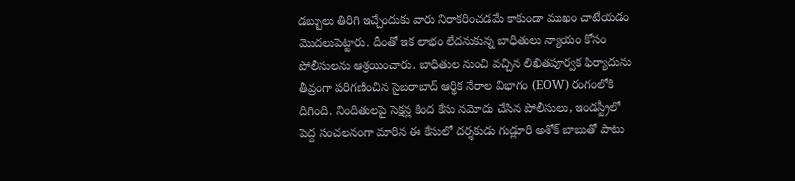డబ్బులు తిరిగి ఇచ్చేందుకు వారు నిరాకరించడమే కాకుండా ముఖం చాటేయడం మొదలుపెట్టారు. దీంతో ఇక లాభం లేదనుకున్న బాధితులు న్యాయం కోసం పోలీసులను ఆశ్రయించారు. బాధితుల నుంచి వచ్చిన లిఖితపూర్వక ఫిర్యాదును తీవ్రంగా పరిగణించిన సైబరాబాద్ ఆర్థిక నేరాల విభాగం (EOW) రంగంలోకి దిగింది. నిందితులపై సెక్షన్ల కింద కేసు నమోదు చేసిన పోలీసులు, ఇండస్ట్రీలో పెద్ద సంచలనంగా మారిన ఈ కేసులో దర్శకుడు గుడ్లూరి అశోక్ బాబుతో పాటు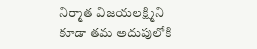నిర్మాత విజయలక్ష్మిని కూడా తమ అదుపులోకి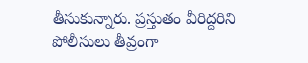తీసుకున్నారు. ప్రస్తుతం వీరిద్దరిని పోలీసులు తీవ్రంగా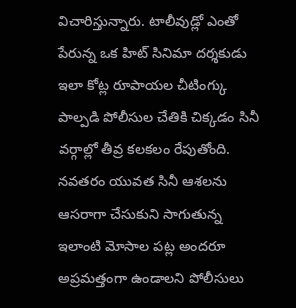విచారిస్తున్నారు. టాలీవుడ్లో ఎంతో పేరున్న ఒక హిట్ సినిమా దర్శకుడు ఇలా కోట్ల రూపాయల చీటింగ్కు పాల్పడి పోలీసుల చేతికి చిక్కడం సినీ వర్గాల్లో తీవ్ర కలకలం రేపుతోంది. నవతరం యువత సినీ ఆశలను ఆసరాగా చేసుకుని సాగుతున్న ఇలాంటి మోసాల పట్ల అందరూ అప్రమత్తంగా ఉండాలని పోలీసులు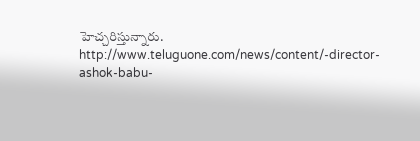హెచ్చరిస్తున్నారు.
http://www.teluguone.com/news/content/-director-ashok-babu-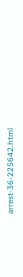arrest-36-225642.html